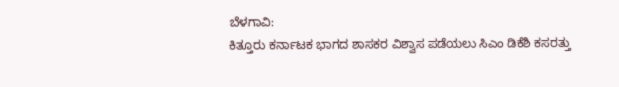ಬೆಳಗಾವಿ:
ಕಿತ್ತೂರು ಕರ್ನಾಟಕ ಭಾಗದ ಶಾಸಕರ ವಿಶ್ವಾಸ ಪಡೆಯಲು ಸಿಎಂ ಡಿಕೆಶಿ ಕಸರತ್ತು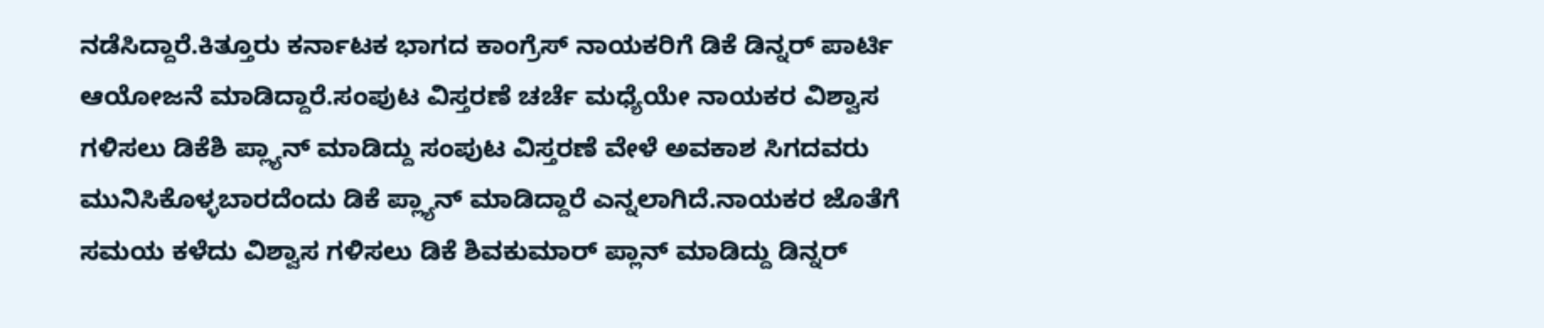ನಡೆಸಿದ್ದಾರೆ.ಕಿತ್ತೂರು ಕರ್ನಾಟಕ ಭಾಗದ ಕಾಂಗ್ರೆಸ್ ನಾಯಕರಿಗೆ ಡಿಕೆ ಡಿನ್ನರ್ ಪಾರ್ಟಿ ಆಯೋಜನೆ ಮಾಡಿದ್ದಾರೆ.ಸಂಪುಟ ವಿಸ್ತರಣೆ ಚರ್ಚೆ ಮಧ್ಯೆಯೇ ನಾಯಕರ ವಿಶ್ವಾಸ ಗಳಿಸಲು ಡಿಕೆಶಿ ಪ್ಲ್ಯಾನ್ ಮಾಡಿದ್ದು ಸಂಪುಟ ವಿಸ್ತರಣೆ ವೇಳೆ ಅವಕಾಶ ಸಿಗದವರು ಮುನಿಸಿಕೊಳ್ಳಬಾರದೆಂದು ಡಿಕೆ ಪ್ಲ್ಯಾನ್ ಮಾಡಿದ್ದಾರೆ ಎನ್ನಲಾಗಿದೆ.ನಾಯಕರ ಜೊತೆಗೆ ಸಮಯ ಕಳೆದು ವಿಶ್ವಾಸ ಗಳಿಸಲು ಡಿಕೆ ಶಿವಕುಮಾರ್ ಪ್ಲಾನ್ ಮಾಡಿದ್ದು ಡಿನ್ನರ್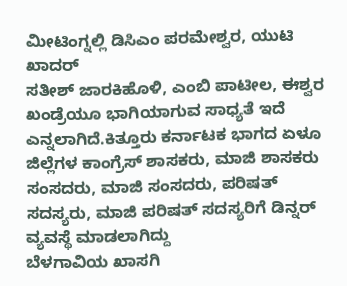ಮೀಟಿಂಗ್ನಲ್ಲಿ ಡಿಸಿಎಂ ಪರಮೇಶ್ವರ, ಯುಟಿ ಖಾದರ್
ಸತೀಶ್ ಜಾರಕಿಹೊಳಿ, ಎಂಬಿ ಪಾಟೀಲ, ಈಶ್ವರ ಖಂಡ್ರೆಯೂ ಭಾಗಿಯಾಗುವ ಸಾಧ್ಯತೆ ಇದೆ ಎನ್ನಲಾಗಿದೆ.ಕಿತ್ತೂರು ಕರ್ನಾಟಕ ಭಾಗದ ಏಳೂ ಜಿಲ್ಲೆಗಳ ಕಾಂಗ್ರೆಸ್ ಶಾಸಕರು, ಮಾಜಿ ಶಾಸಕರು
ಸಂಸದರು, ಮಾಜಿ ಸಂಸದರು, ಪರಿಷತ್ ಸದಸ್ಯರು, ಮಾಜಿ ಪರಿಷತ್ ಸದಸ್ಯರಿಗೆ ಡಿನ್ನರ್ ವ್ಯವಸ್ಥೆ ಮಾಡಲಾಗಿದ್ದು
ಬೆಳಗಾವಿಯ ಖಾಸಗಿ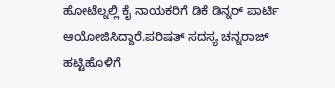ಹೋಟೆಲ್ನಲ್ಲಿ ಕೈ ನಾಯಕರಿಗೆ ಡಿಕೆ ಡಿನ್ನರ್ ಪಾರ್ಟಿ ಆಯೋಜಿಸಿದ್ದಾರೆ.ಪರಿಷತ್ ಸದಸ್ಯ ಚನ್ನರಾಜ್ ಹಟ್ಟಿಹೊಳಿಗೆ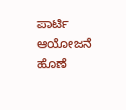ಪಾರ್ಟಿ ಆಯೋಜನೆ ಹೊಣೆ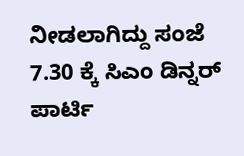ನೀಡಲಾಗಿದ್ದು ಸಂಜೆ 7.30 ಕ್ಕೆ ಸಿಎಂ ಡಿನ್ನರ್ ಪಾರ್ಟಿ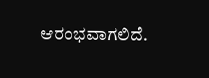ಆರಂಭವಾಗಲಿದೆ.